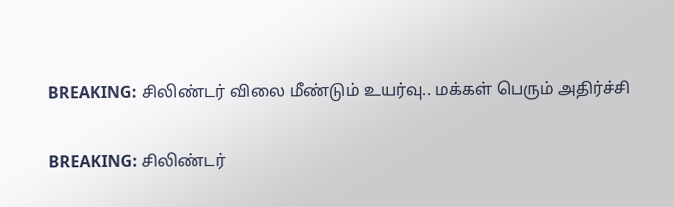BREAKING: சிலிண்டர் விலை மீண்டும் உயர்வு.. மக்கள் பெரும் அதிர்ச்சி

BREAKING: சிலிண்டர்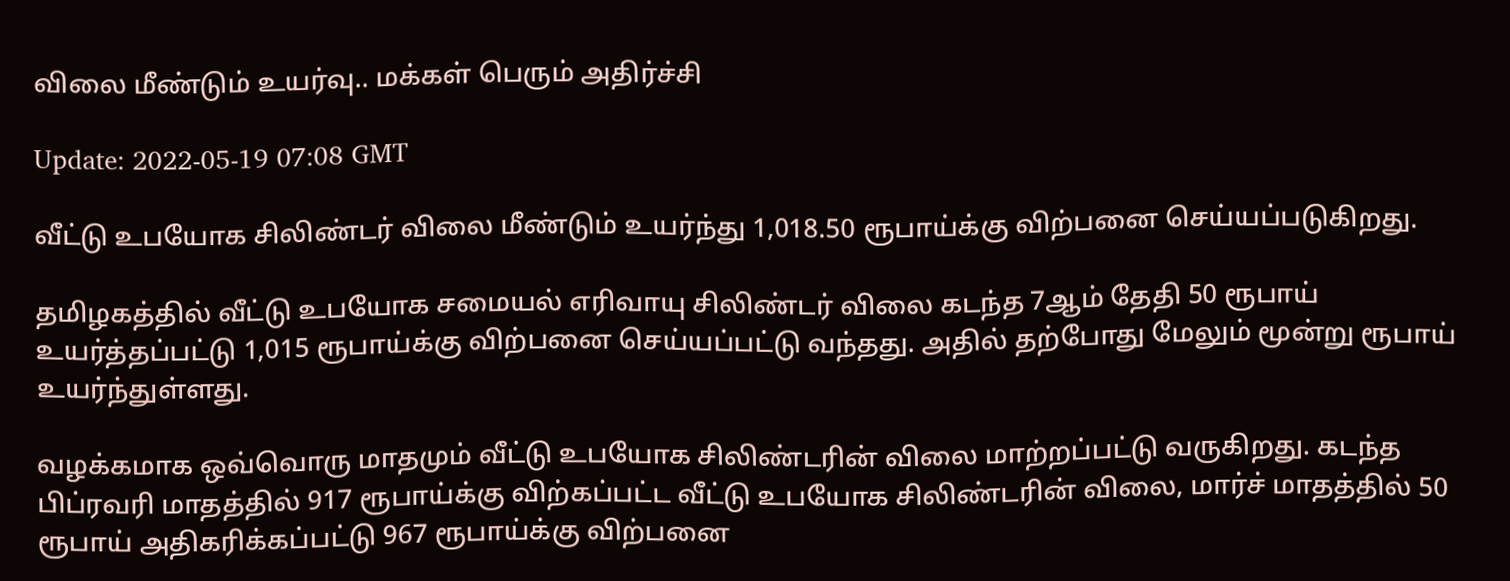விலை மீண்டும் உயர்வு.. மக்கள் பெரும் அதிர்ச்சி

Update: 2022-05-19 07:08 GMT

வீட்டு உபயோக சிலிண்டர் விலை மீண்டும் உயர்ந்து 1,018.50 ரூபாய்க்கு விற்பனை செய்யப்படுகிறது.

தமிழகத்தில் வீட்டு உபயோக சமையல் எரிவாயு சிலிண்டர் விலை கடந்த 7ஆம் தேதி 50 ரூபாய் உயர்த்தப்பட்டு 1,015 ரூபாய்க்கு விற்பனை செய்யப்பட்டு வந்தது. அதில் தற்போது மேலும் மூன்று ரூபாய் உயர்ந்துள்ளது.

வழக்கமாக ஒவ்வொரு மாதமும் வீட்டு உபயோக சிலிண்டரின் விலை மாற்றப்பட்டு வருகிறது. கடந்த பிப்ரவரி மாதத்தில் 917 ரூபாய்க்கு விற்கப்பட்ட வீட்டு உபயோக சிலிண்டரின் விலை, மார்ச் மாதத்தில் 50 ரூபாய் அதிகரிக்கப்பட்டு 967 ரூபாய்க்கு விற்பனை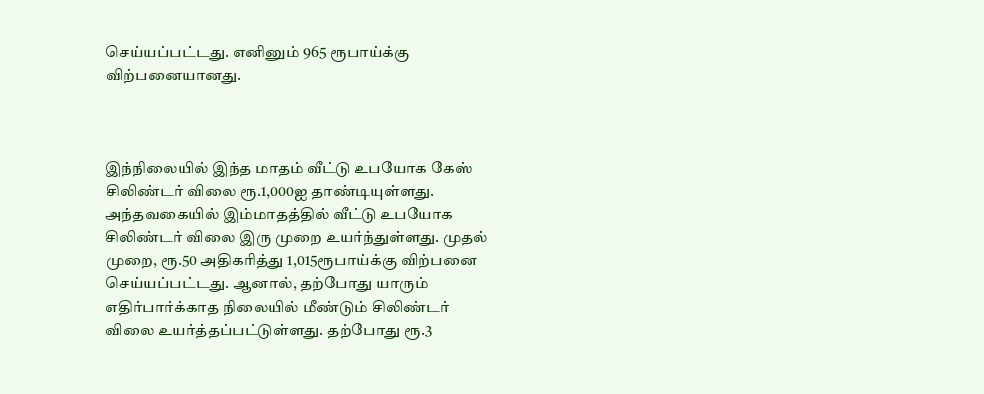செய்யப்பட்டது. எனினும் 965 ரூபாய்க்கு விற்பனையானது.



இந்நிலையில் இந்த மாதம் வீட்டு உபயோக கேஸ் சிலிண்டர் விலை ரூ.1,000ஐ தாண்டியுள்ளது. அந்தவகையில் இம்மாதத்தில் வீட்டு உபயோக சிலிண்டர் விலை இரு முறை உயர்ந்துள்ளது. முதல் முறை, ரூ.50 அதிகரித்து 1,015ரூபாய்க்கு விற்பனை செய்யப்பட்டது. ஆனால், தற்போது யாரும் எதிர்பார்க்காத நிலையில் மீண்டும் சிலிண்டர் விலை உயர்த்தப்பட்டுள்ளது. தற்போது ரூ.3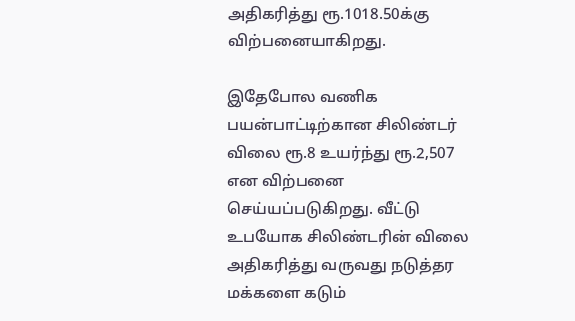அதிகரித்து ரூ.1018.50க்கு விற்பனையாகிறது.

இதேபோல வணிக பயன்பாட்டிற்கான சிலிண்டர் விலை ரூ.8 உயர்ந்து ரூ.2,507 என விற்பனை செய்யப்படுகிறது. வீட்டு உபயோக சிலிண்டரின் விலை அதிகரித்து வருவது நடுத்தர மக்களை கடும்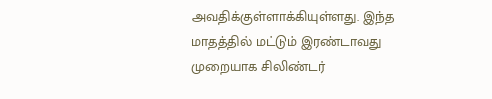அவதிக்குள்ளாக்கியுள்ளது. இந்த மாதத்தில் மட்டும் இரண்டாவது முறையாக சிலிண்டர்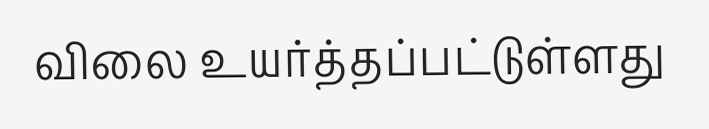விலை உயர்த்தப்பட்டுள்ளது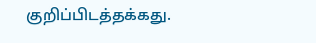குறிப்பிடத்தக்கது.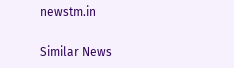newstm.in

Similar News